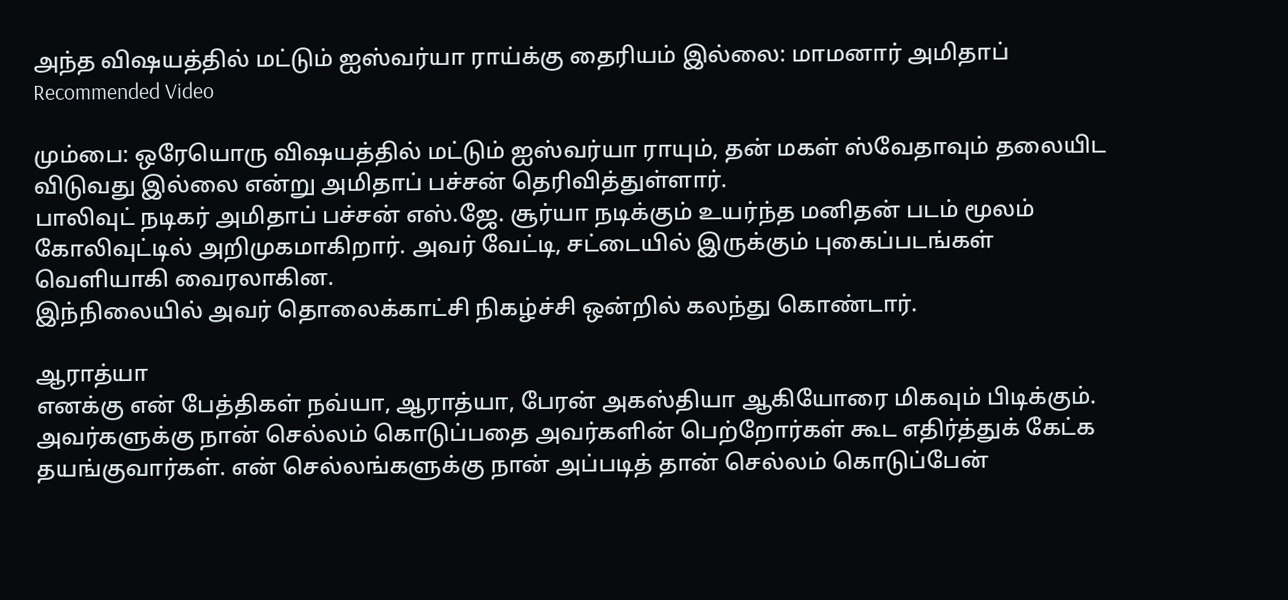அந்த விஷயத்தில் மட்டும் ஐஸ்வர்யா ராய்க்கு தைரியம் இல்லை: மாமனார் அமிதாப்
Recommended Video

மும்பை: ஒரேயொரு விஷயத்தில் மட்டும் ஐஸ்வர்யா ராயும், தன் மகள் ஸ்வேதாவும் தலையிட விடுவது இல்லை என்று அமிதாப் பச்சன் தெரிவித்துள்ளார்.
பாலிவுட் நடிகர் அமிதாப் பச்சன் எஸ்.ஜே. சூர்யா நடிக்கும் உயர்ந்த மனிதன் படம் மூலம் கோலிவுட்டில் அறிமுகமாகிறார். அவர் வேட்டி, சட்டையில் இருக்கும் புகைப்படங்கள் வெளியாகி வைரலாகின.
இந்நிலையில் அவர் தொலைக்காட்சி நிகழ்ச்சி ஒன்றில் கலந்து கொண்டார்.

ஆராத்யா
எனக்கு என் பேத்திகள் நவ்யா, ஆராத்யா, பேரன் அகஸ்தியா ஆகியோரை மிகவும் பிடிக்கும். அவர்களுக்கு நான் செல்லம் கொடுப்பதை அவர்களின் பெற்றோர்கள் கூட எதிர்த்துக் கேட்க தயங்குவார்கள். என் செல்லங்களுக்கு நான் அப்படித் தான் செல்லம் கொடுப்பேன்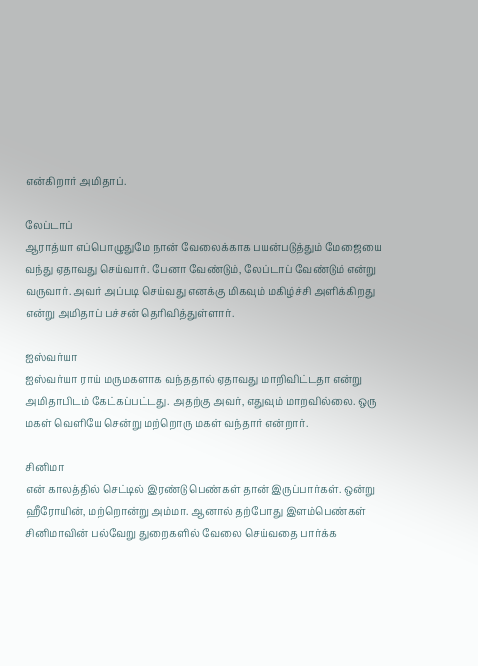என்கிறார் அமிதாப்.

லேப்டாப்
ஆராத்யா எப்பொழுதுமே நான் வேலைக்காக பயன்படுத்தும் மேஜையை வந்து ஏதாவது செய்வார். பேனா வேண்டும், லேப்டாப் வேண்டும் என்று வருவார். அவர் அப்படி செய்வது எனக்கு மிகவும் மகிழ்ச்சி அளிக்கிறது என்று அமிதாப் பச்சன் தெரிவித்துள்ளார்.

ஐஸ்வர்யா
ஐஸ்வர்யா ராய் மருமகளாக வந்ததால் ஏதாவது மாறிவிட்டதா என்று அமிதாபிடம் கேட்கப்பட்டது. அதற்கு அவர், எதுவும் மாறவில்லை. ஒரு மகள் வெளியே சென்று மற்றொரு மகள் வந்தார் என்றார்.

சினிமா
என் காலத்தில் செட்டில் இரண்டு பெண்கள் தான் இருப்பார்கள். ஒன்று ஹீரோயின், மற்றொன்று அம்மா. ஆனால் தற்போது இளம்பெண்கள் சினிமாவின் பல்வேறு துறைகளில் வேலை செய்வதை பார்க்க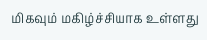மிகவும் மகிழ்ச்சியாக உள்ளது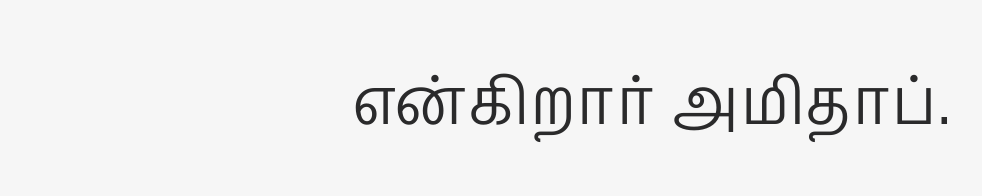என்கிறார் அமிதாப்.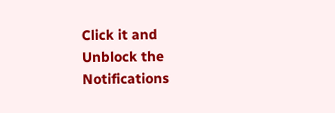Click it and Unblock the Notifications